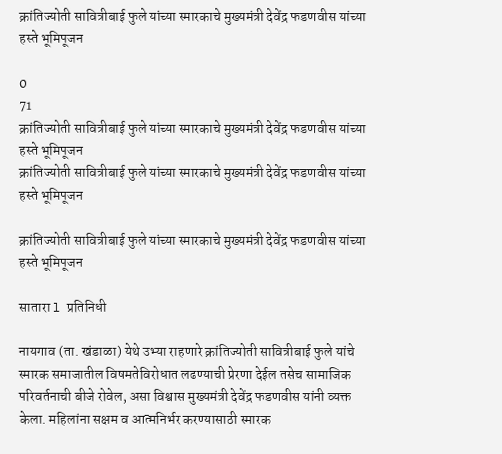क्रांतिज्योती सावित्रीबाई फुले यांच्या स्मारकाचे मुख्यमंत्री देवेंद्र फडणवीस यांच्या हस्ते भूमिपूजन

0
71
क्रांतिज्योती सावित्रीबाई फुले यांच्या स्मारकाचे मुख्यमंत्री देवेंद्र फडणवीस यांच्या हस्ते भूमिपूजन
क्रांतिज्योती सावित्रीबाई फुले यांच्या स्मारकाचे मुख्यमंत्री देवेंद्र फडणवीस यांच्या हस्ते भूमिपूजन

क्रांतिज्योती सावित्रीबाई फुले यांच्या स्मारकाचे मुख्यमंत्री देवेंद्र फडणवीस यांच्या हस्ते भूमिपूजन

सातारा l प्रतिनिधी

नायगाव (ता. खंडाळा) येथे उभ्या राहणारे क्रांतिज्योती सावित्रीबाई फुले यांचे स्मारक समाजातील विषमतेविरोधात लढण्याची प्रेरणा देईल तसेच सामाजिक परिवर्तनाची बीजे रोवेल, असा विश्वास मुख्यमंत्री देवेंद्र फडणवीस यांनी व्यक्त केला. महिलांना सक्षम व आत्मनिर्भर करण्यासाठी स्मारक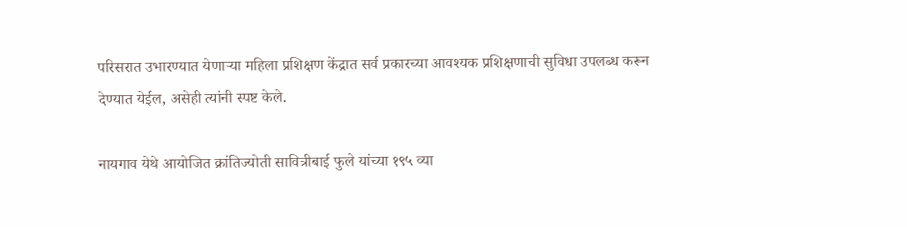परिसरात उभारण्यात येणाऱ्या महिला प्रशिक्षण केंद्रात सर्व प्रकारच्या आवश्यक प्रशिक्षणाची सुविधा उपलब्ध करून देण्यात येईल, असेही त्यांनी स्पष्ट केले.

नायगाव येथे आयोजित क्रांतिज्योती सावित्रीबाई फुले यांच्या १९५ व्या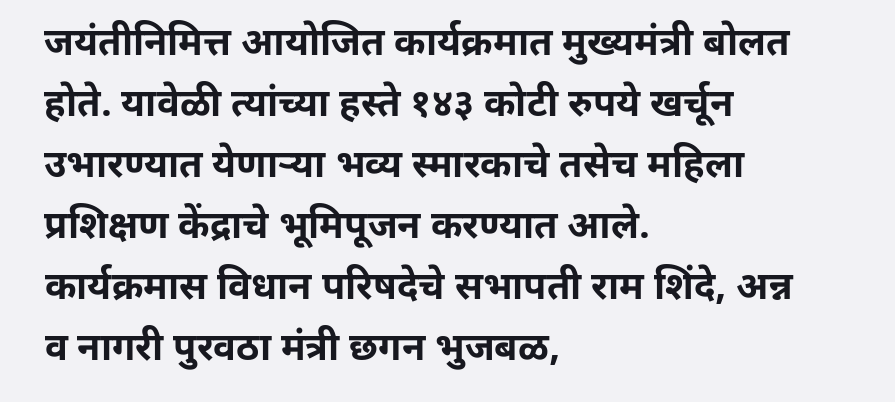जयंतीनिमित्त आयोजित कार्यक्रमात मुख्यमंत्री बोलत होते. यावेळी त्यांच्या हस्ते १४३ कोटी रुपये खर्चून उभारण्यात येणाऱ्या भव्य स्मारकाचे तसेच महिला प्रशिक्षण केंद्राचे भूमिपूजन करण्यात आले. कार्यक्रमास विधान परिषदेचे सभापती राम शिंदे, अन्न व नागरी पुरवठा मंत्री छगन भुजबळ,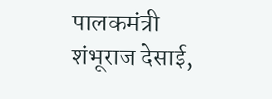पालकमंत्री शंभूराज देसाई,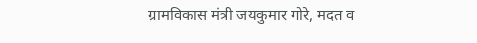ग्रामविकास मंत्री जयकुमार गोरे, मदत व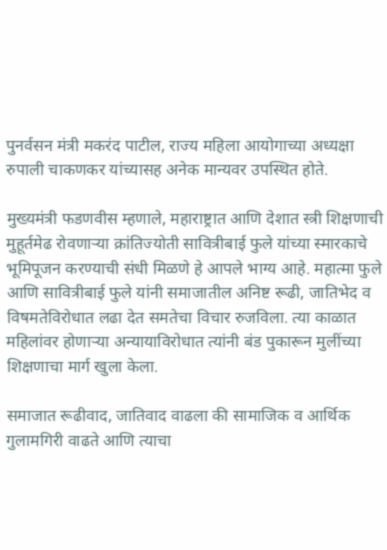पुनर्वसन मंत्री मकरंद पाटील, राज्य महिला आयोगाच्या अध्यक्षा रुपाली चाकणकर यांच्यासह अनेक मान्यवर उपस्थित होते.

मुख्यमंत्री फडणवीस म्हणाले, महाराष्ट्रात आणि देशात स्त्री शिक्षणाची मुहूर्तमेढ रोवणाऱ्या क्रांतिज्योती सावित्रीबाई फुले यांच्या स्मारकाचे भूमिपूजन करण्याची संधी मिळणे हे आपले भाग्य आहे. महात्मा फुले आणि सावित्रीबाई फुले यांनी समाजातील अनिष्ट रूढी, जातिभेद व विषमतेविरोधात लढा देत समतेचा विचार रुजविला. त्या काळात महिलांवर होणाऱ्या अन्यायाविरोधात त्यांनी बंड पुकारून मुलींच्या शिक्षणाचा मार्ग खुला केला.

समाजात रूढीवाद, जातिवाद वाढला की सामाजिक व आर्थिक गुलामगिरी वाढते आणि त्याचा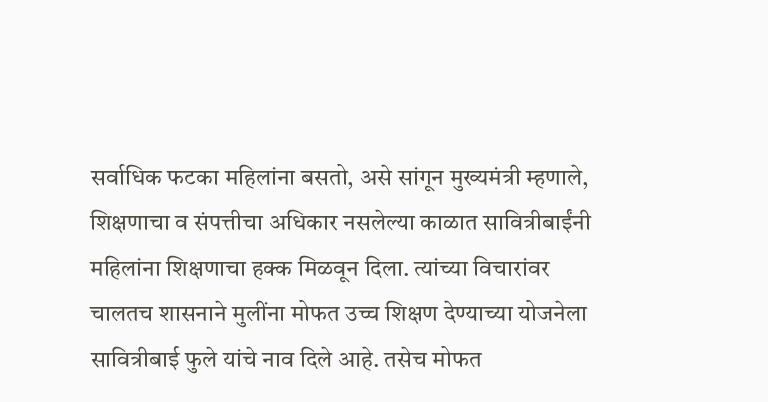सर्वाधिक फटका महिलांना बसतो, असे सांगून मुख्यमंत्री म्हणाले, शिक्षणाचा व संपत्तीचा अधिकार नसलेल्या काळात सावित्रीबाईंनी महिलांना शिक्षणाचा हक्क मिळवून दिला. त्यांच्या विचारांवर चालतच शासनाने मुलींना मोफत उच्च शिक्षण देण्याच्या योजनेला सावित्रीबाई फुले यांचे नाव दिले आहे. तसेच मोफत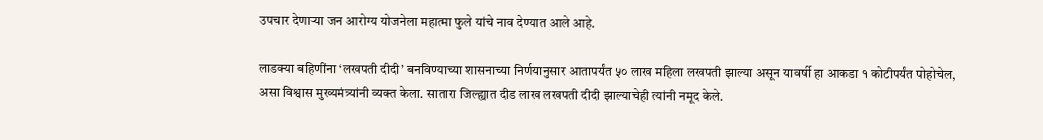उपचार देणाऱ्या जन आरोग्य योजनेला महात्मा फुले यांचे नाव देण्यात आले आहे.

लाडक्या बहिणींना ‘लखपती दीदी’ बनविण्याच्या शासनाच्या निर्णयानुसार आतापर्यंत ५० लाख महिला लखपती झाल्या असून यावर्षी हा आकडा १ कोटीपर्यंत पोहोचेल, असा विश्वास मुख्यमंत्र्यांनी व्यक्त केला. सातारा जिल्ह्यात दीड लाख लखपती दीदी झाल्याचेही त्यांनी नमूद केले.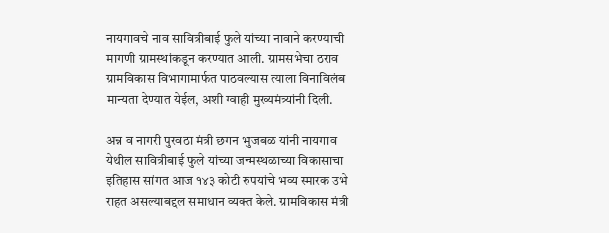नायगावचे नाव सावित्रीबाई फुले यांच्या नावाने करण्याची मागणी ग्रामस्थांकडून करण्यात आली. ग्रामसभेचा ठराव ग्रामविकास विभागामार्फत पाठवल्यास त्याला विनाविलंब मान्यता देण्यात येईल, अशी ग्वाही मुख्यमंत्र्यांनी दिली.

अन्न व नागरी पुरवठा मंत्री छगन भुजबळ यांनी नायगाव येथील सावित्रीबाई फुले यांच्या जन्मस्थळाच्या विकासाचा इतिहास सांगत आज १४३ कोटी रुपयांचे भव्य स्मारक उभे राहत असल्याबद्दल समाधान व्यक्त केले. ग्रामविकास मंत्री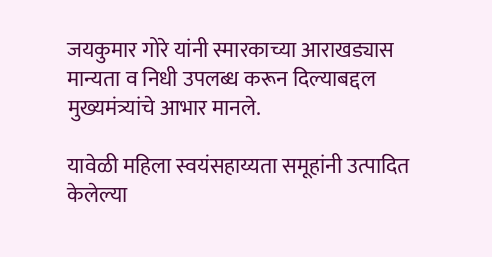जयकुमार गोरे यांनी स्मारकाच्या आराखड्यास मान्यता व निधी उपलब्ध करून दिल्याबद्दल मुख्यमंत्र्यांचे आभार मानले.

यावेळी महिला स्वयंसहाय्यता समूहांनी उत्पादित केलेल्या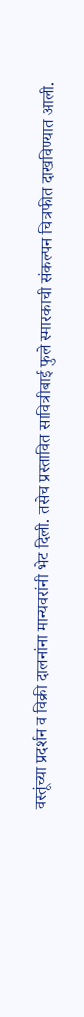वस्तूंच्या प्रदर्शन व विक्री दालनांना मान्यवरांनी भेट दिली. तसेच प्रस्तावित सावित्रीबाई फुले स्मारकाची संकल्पन चित्रफीत दाखविण्यात आली.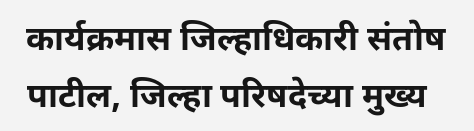कार्यक्रमास जिल्हाधिकारी संतोष पाटील, जिल्हा परिषदेच्या मुख्य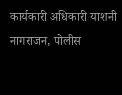कार्यकारी अधिकारी याशनी नागराजन, पोलीस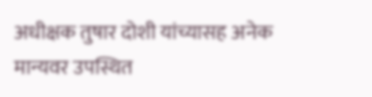अधीक्षक तुषार दोशी यांच्यासह अनेक मान्यवर उपस्थित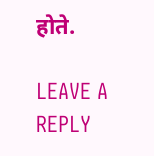होते.

LEAVE A REPLY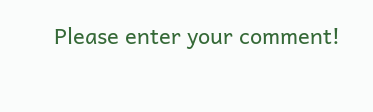Please enter your comment!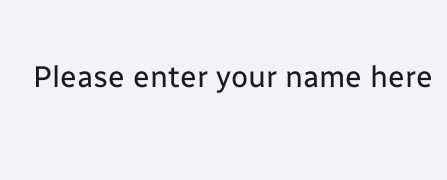Please enter your name here